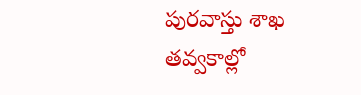పురవాస్తు శాఖ తవ్వకాల్లో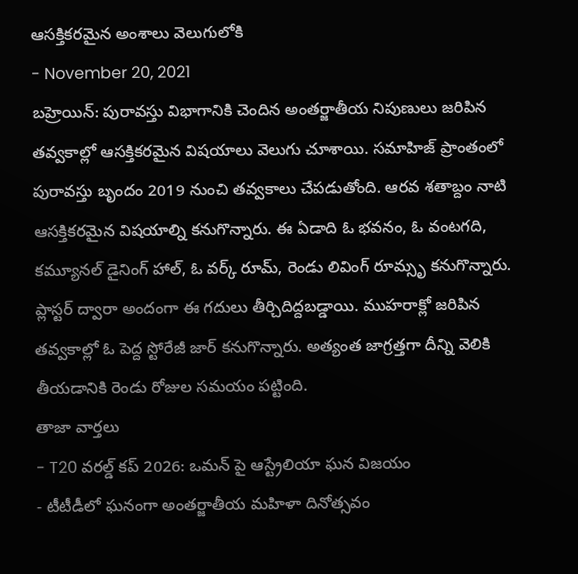ఆసక్తికరమైన అంశాలు వెలుగులోకి
- November 20, 2021
బహ్రెయిన్: పురావస్తు విభాగానికి చెందిన అంతర్జాతీయ నిపుణులు జరిపిన తవ్వకాల్లో ఆసక్తికరమైన విషయాలు వెలుగు చూశాయి. సమాహిజ్ ప్రాంతంలో పురావస్తు బృందం 2019 నుంచి తవ్వకాలు చేపడుతోంది. ఆరవ శతాబ్దం నాటి ఆసక్తికరమైన విషయాల్ని కనుగొన్నారు. ఈ ఏడాది ఓ భవనం, ఓ వంటగది, కమ్యూనల్ డైనింగ్ హాల్, ఓ వర్క్ రూమ్, రెండు లివింగ్ రూమ్సృ కనుగొన్నారు. ప్లాస్టర్ ద్వారా అందంగా ఈ గదులు తీర్చిదిద్దబడ్డాయి. ముహరాక్లో జరిపిన తవ్వకాల్లో ఓ పెద్ద స్టోరేజీ జార్ కనుగొన్నారు. అత్యంత జాగ్రత్తగా దీన్ని వెలికి తీయడానికి రెండు రోజుల సమయం పట్టింది.
తాజా వార్తలు
- T20 వరల్డ్ కప్ 2026: ఒమన్ పై ఆస్ట్రేలియా ఘన విజయం
- టీటీడీలో ఘనంగా అంతర్జాతీయ మహిళా దినోత్సవం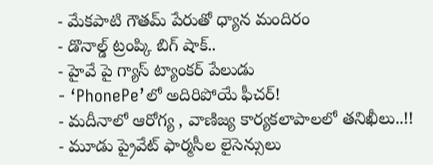- మేకపాటి గౌతమ్ పేరుతో ధ్యాన మందిరం
- డొనాల్డ్ ట్రంప్కి బిగ్ షాక్..
- హైవే పై గ్యాస్ ట్యాంకర్ పేలుడు
- ‘PhonePe’లో అదిరిపోయే ఫీచర్!
- మదీనాలో ఆరోగ్య , వాణిజ్య కార్యకలాపాలలో తనిఖీలు..!!
- మూడు ప్రైవేట్ ఫార్మసీల లైసెన్సులు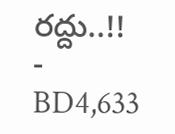రద్దు..!!
- BD4,633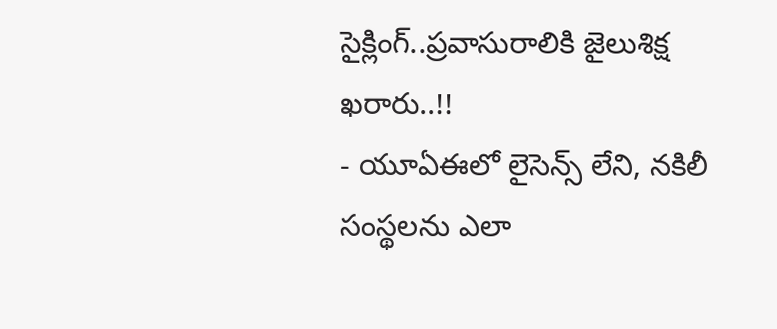సైక్లింగ్..ప్రవాసురాలికి జైలుశిక్ష ఖరారు..!!
- యూఏఈలో లైసెన్స్ లేని, నకిలీ సంస్థలను ఎలా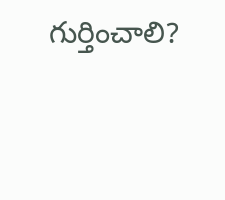గుర్తించాలి?